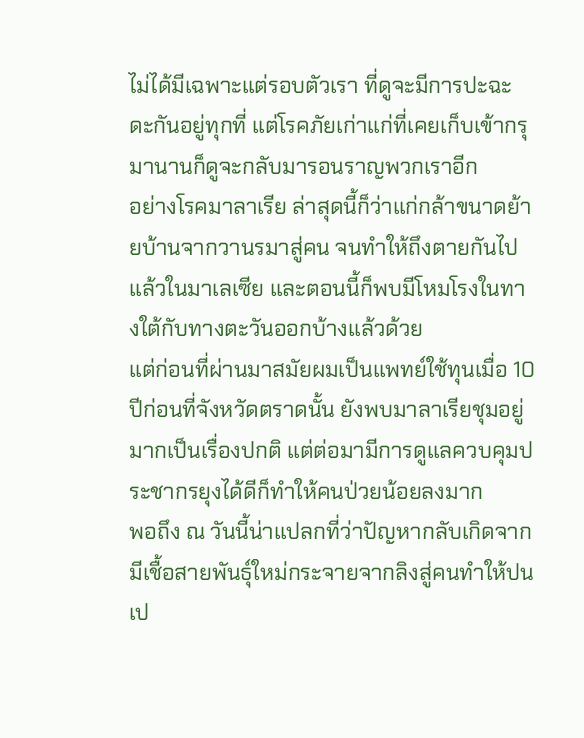ไม่ได้มีเฉพาะแต่รอบตัวเรา ที่ดูจะมีการปะฉะดะกันอยู่ทุกที่ แต่โรคภัยเก่าแก่ที่เคยเก็บเข้ากรุมานานก็ดูจะกลับมารอนราญพวกเราอีก
อย่างโรคมาลาเรีย ล่าสุดนี้ก็ว่าแก่กล้าขนาดย้ายบ้านจากวานรมาสู่คน จนทำให้ถึงตายกันไปแล้วในมาเลเซีย และตอนนี้ก็พบมีโหมโรงในทางใต้กับทางตะวันออกบ้างแล้วด้วย
แต่ก่อนที่ผ่านมาสมัยผมเป็นแพทย์ใช้ทุนเมื่อ 10 ปีก่อนที่จังหวัดตราดนั้น ยังพบมาลาเรียชุมอยู่มากเป็นเรื่องปกติ แต่ต่อมามีการดูแลควบคุมประชากรยุงได้ดีก็ทำให้คนป่วยน้อยลงมาก
พอถึง ณ วันนี้น่าแปลกที่ว่าปัญหากลับเกิดจากมีเชื้อสายพันธุ์ใหม่กระจายจากลิงสู่คนทำให้ปนเป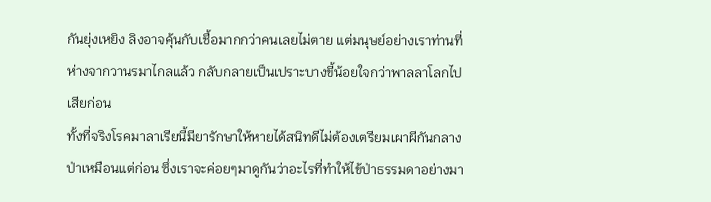กันยุ่งเหยิง ลิงอาจคุ้นกับเชื้อมากกว่าคนเลยไม่ตาย แต่มนุษย์อย่างเราท่านที่ห่างจากวานรมาไกลแล้ว กลับกลายเป็นเปราะบางขี้น้อยใจกว่าพาลลาโลกไปเสียก่อน
ทั้งที่จริงโรคมาลาเรียนี้มียารักษาให้หายได้สนิทดีไม่ต้องเตรียมเผาผีกันกลางป่าเหมือนแต่ก่อน ซึ่งเราจะค่อยๆมาดูกันว่าอะไรที่ทำให้ไข้ป่าธรรมดาอย่างมา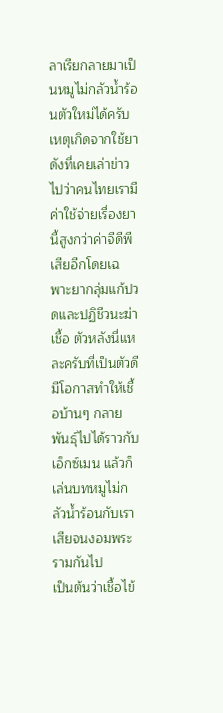ลาเรียกลายมาเป็นหมูไม่กลัวน้ำร้อนตัวใหม่ได้ครับ
เหตุเกิดจากใช้ยา
ดังที่เคยเล่าข่าวไปว่าคนไทยเรามีค่าใช้จ่ายเรื่องยานี้สูงกว่าค่าจีดีพีเสียอีกโดยเฉพาะยากลุ่มแก้ปวดและปฏิชีวนะฆ่าเชื้อ ตัวหลังนี่แหละครับที่เป็นตัวดีมีโอกาสทำให้เชื้อบ้านๆ กลายพันธุ์ไปได้ราวกับเอ็กซ์เมน แล้วก็เล่นบทหมูไม่กลัวน้ำร้อนกับเราเสียจนงอมพระรามกันไป
เป็นต้นว่าเชื้อไข้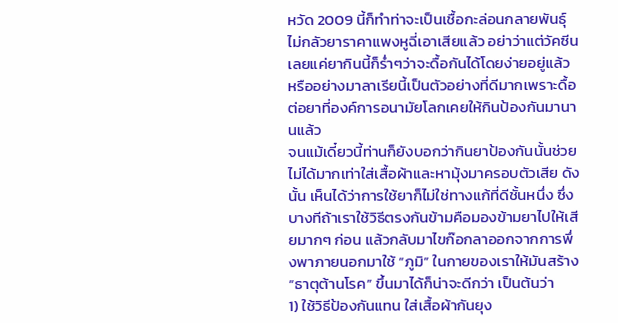หวัด 2009 นี้ก็ทำท่าจะเป็นเชื้อกะล่อนกลายพันธุ์ไม่กลัวยาราคาแพงหูฉี่เอาเสียแล้ว อย่าว่าแต่วัคซีนเลยแค่ยากินนี้ก็ร่ำๆว่าจะดื้อกันได้โดยง่ายอยู่แล้ว หรืออย่างมาลาเรียนี้เป็นตัวอย่างที่ดีมากเพราะดื้อต่อยาที่องค์การอนามัยโลกเคยให้กินป้องกันมานานแล้ว
จนแม้เดี๋ยวนี้ท่านก็ยังบอกว่ากินยาป้องกันนั้นช่วยไม่ได้มากเท่าใส่เสื้อผ้าและหามุ้งมาครอบตัวเสีย ดังนั้น เห็นได้ว่าการใช้ยาก็ไม่ใช่ทางแก้ที่ดีชั้นหนึ่ง ซึ่งบางทีถ้าเราใช้วิธีตรงกันข้ามคือมองข้ามยาไปให้เสียมากๆ ก่อน แล้วกลับมาไขก๊อกลาออกจากการพึ่งพาภายนอกมาใช้ “ภูมิ” ในกายของเราให้มันสร้าง “ธาตุต้านโรค” ขึ้นมาได้ก็น่าจะดีกว่า เป็นต้นว่า
1) ใช้วิธีป้องกันแทน ใส่เสื้อผ้ากันยุง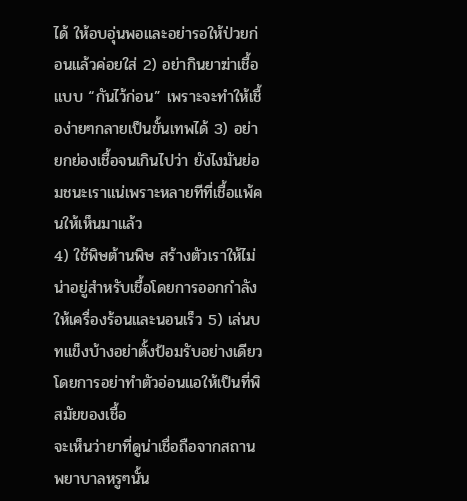ได้ ให้อบอุ่นพอและอย่ารอให้ป่วยก่อนแล้วค่อยใส่ 2) อย่ากินยาฆ่าเชื้อแบบ “กันไว้ก่อน” เพราะจะทำให้เชื้อง่ายๆกลายเป็นขั้นเทพได้ 3) อย่ายกย่องเชื้อจนเกินไปว่า ยังไงมันย่อมชนะเราแน่เพราะหลายทีที่เชื้อแพ้คนให้เห็นมาแล้ว
4) ใช้พิษต้านพิษ สร้างตัวเราให้ไม่น่าอยู่สำหรับเชื้อโดยการออกกำลังให้เครื่องร้อนและนอนเร็ว 5) เล่นบทแข็งบ้างอย่าตั้งป้อมรับอย่างเดียว โดยการอย่าทำตัวอ่อนแอให้เป็นที่พิสมัยของเชื้อ
จะเห็นว่ายาที่ดูน่าเชื่อถือจากสถานพยาบาลหรูๆนั้น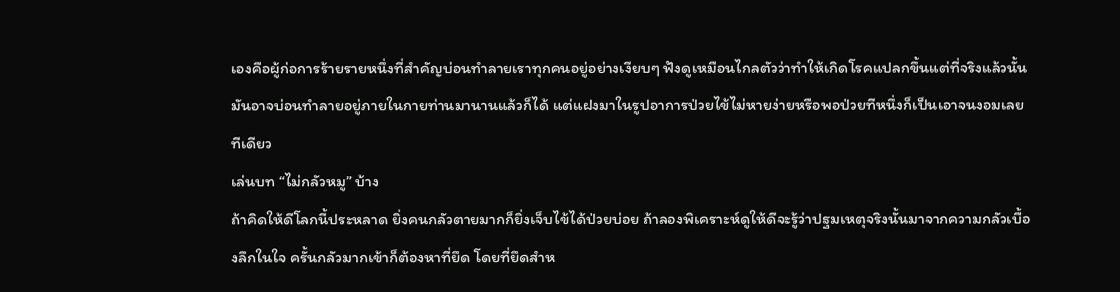เองคือผู้ก่อการร้ายรายหนึ่งที่สำคัญบ่อนทำลายเราทุกคนอยู่อย่างเงียบๆ ฟังดูเหมือนไกลตัวว่าทำให้เกิดโรคแปลกขึ้นแต่ที่จริงแล้วนั้นมันอาจบ่อนทำลายอยู่ภายในกายท่านมานานแล้วก็ได้ แต่แฝงมาในรูปอาการป่วยไข้ไม่หายง่ายหรือพอป่วยทีหนึ่งก็เป็นเอาจนงอมเลยทีเดียว
เล่นบท “ไม่กลัวหมู” บ้าง
ถ้าคิดให้ดีโลกนี้ประหลาด ยิ่งคนกลัวตายมากก็ยิ่งเจ็บไข้ได้ป่วยบ่อย ถ้าลองพิเคราะห์ดูให้ดีจะรู้ว่าปฐมเหตุจริงนั้นมาจากความกลัวเบื้องลึกในใจ ครั้นกลัวมากเข้าก็ต้องหาที่ยึด โดยที่ยึดสำห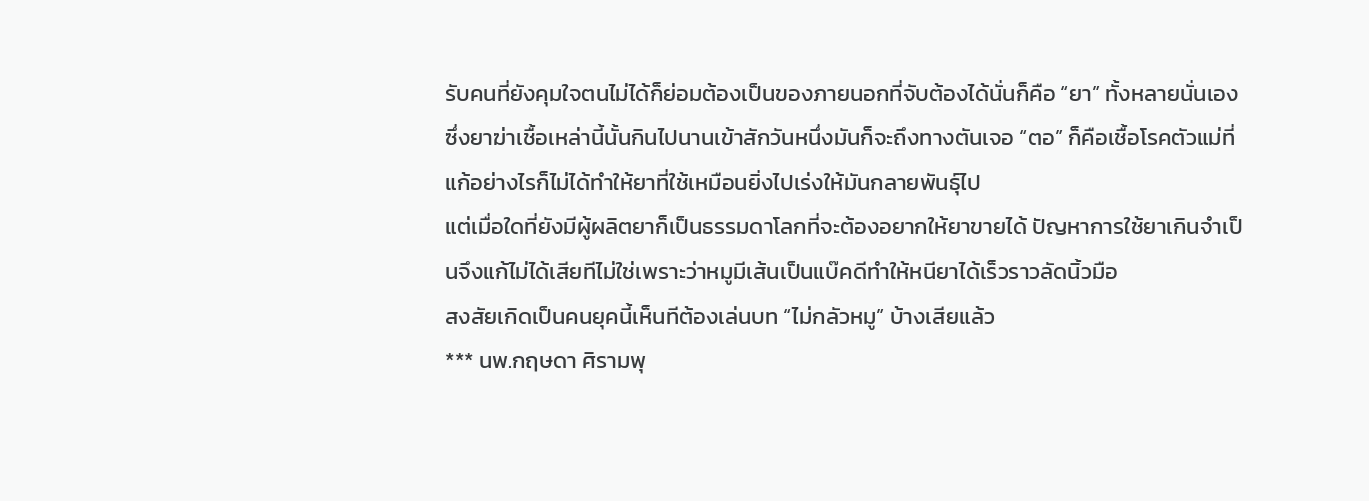รับคนที่ยังคุมใจตนไม่ได้ก็ย่อมต้องเป็นของภายนอกที่จับต้องได้นั่นก็คือ “ยา” ทั้งหลายนั่นเอง
ซึ่งยาฆ่าเชื้อเหล่านี้นั้นกินไปนานเข้าสักวันหนึ่งมันก็จะถึงทางตันเจอ “ตอ” ก็คือเชื้อโรคตัวแม่ที่แก้อย่างไรก็ไม่ได้ทำให้ยาที่ใช้เหมือนยิ่งไปเร่งให้มันกลายพันธุ์ไป
แต่เมื่อใดที่ยังมีผู้ผลิตยาก็เป็นธรรมดาโลกที่จะต้องอยากให้ยาขายได้ ปัญหาการใช้ยาเกินจำเป็นจึงแก้ไม่ได้เสียทีไม่ใช่เพราะว่าหมูมีเส้นเป็นแบ๊คดีทำให้หนียาได้เร็วราวลัดนิ้วมือ
สงสัยเกิดเป็นคนยุคนี้เห็นทีต้องเล่นบท “ไม่กลัวหมู” บ้างเสียแล้ว
*** นพ.กฤษดา ศิรามพุ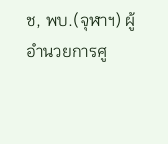ช, พบ.(จุฬาฯ) ผู้อำนวยการศู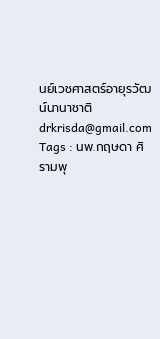นย์เวชศาสตร์อายุรวัฒน์นานาชาติ
drkrisda@gmail.com
Tags : นพ.กฤษดา ศิรามพุ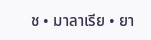ช • มาลาเรีย • ยา